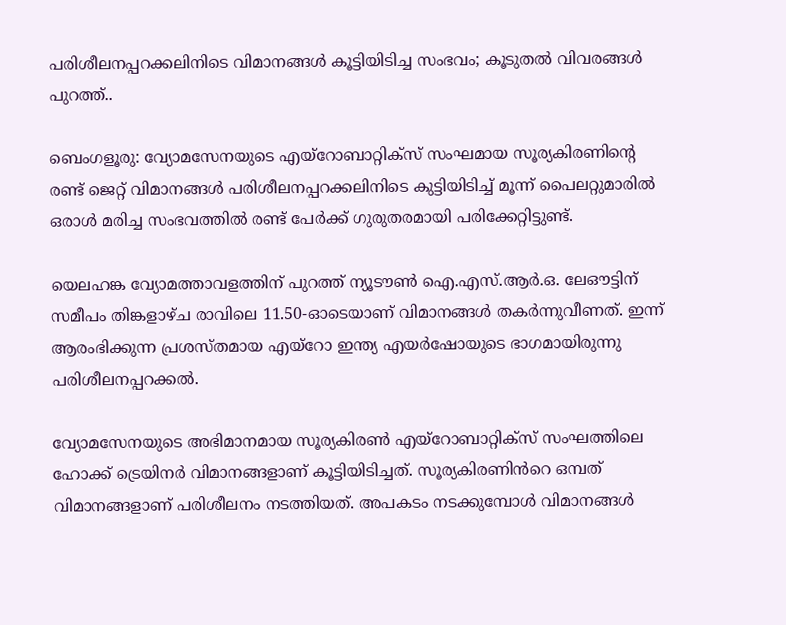പരിശീലനപ്പറക്കലിനിടെ വിമാനങ്ങൾ കൂട്ടിയിടിച്ച സംഭവം; കൂടുതൽ വിവരങ്ങൾ പുറത്ത്..

ബെംഗളൂരു: വ്യോമസേനയുടെ എയ്‌റോബാറ്റിക്‌സ് സംഘമായ സൂര്യകിരണിന്റെ രണ്ട് ജെറ്റ് വിമാനങ്ങൾ പരിശീലനപ്പറക്കലിനിടെ കുട്ടിയിടിച്ച് മൂന്ന് പൈലറ്റുമാരിൽ ഒരാൾ മരിച്ച സംഭവത്തിൽ രണ്ട് പേർക്ക് ഗുരുതരമായി പരിക്കേറ്റിട്ടുണ്ട്.

യെലഹങ്ക വ്യോമത്താവളത്തിന് പുറത്ത് ന്യൂടൗൺ ഐ.എസ്.ആർ.ഒ. ലേഔട്ടിന് സമീപം തിങ്കളാഴ്ച രാവിലെ 11.50-ഓടെയാണ് വിമാനങ്ങൾ തകർന്നുവീണത്. ഇന്ന് ആരംഭിക്കുന്ന പ്രശസ്തമായ എയ്റോ ഇന്ത്യ എയർഷോയുടെ ഭാഗമായിരുന്നു പരിശീലനപ്പറക്കൽ.

വ്യോമസേനയുടെ അഭിമാനമായ സൂര്യകിരൺ എയ്‌റോബാറ്റിക്സ് സംഘത്തിലെ ഹോക്ക് ട്രെയിനർ വിമാനങ്ങളാണ് കൂട്ടിയിടിച്ചത്. സൂര്യകിരണിൻറെ ഒമ്പത് വിമാനങ്ങളാണ് പരിശീലനം നടത്തിയത്. അപകടം നടക്കുമ്പോൾ വിമാനങ്ങൾ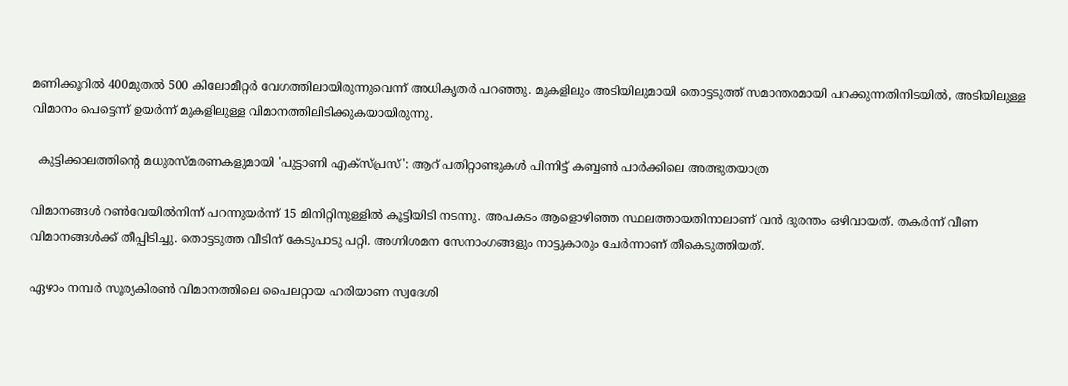മണിക്കൂറിൽ 400മുതൽ 500 കിലോമീറ്റർ വേഗത്തിലായിരുന്നുവെന്ന് അധികൃതർ പറഞ്ഞു. മുകളിലും അടിയിലുമായി തൊട്ടടുത്ത് സമാന്തരമായി പറക്കുന്നതിനിടയിൽ, അടിയിലുള്ള വിമാനം പെട്ടെന്ന് ഉയർന്ന് മുകളിലുള്ള വിമാനത്തിലിടിക്കുകയായിരുന്നു.

  കുട്ടിക്കാലത്തിന്റെ മധുരസ്മരണകളുമായി 'പുട്ടാണി എക്സ്പ്രസ്': ആറ് പതിറ്റാണ്ടുകൾ പിന്നിട്ട് കബ്ബൺ പാർക്കിലെ അത്ഭുതയാത്ര

വിമാനങ്ങൾ റൺവേയിൽനിന്ന് പറന്നുയർന്ന് 15 മിനിറ്റിനുള്ളിൽ കൂട്ടിയിടി നടന്നു. അപകടം ആളൊഴിഞ്ഞ സ്ഥലത്തായതിനാലാണ് വൻ ദുരന്തം ഒഴിവായത്. തകർന്ന് വീണ വിമാനങ്ങൾക്ക് തീപ്പിടിച്ചു. തൊട്ടടുത്ത വീടിന് കേടുപാടു പറ്റി. അഗ്നിശമന സേനാംഗങ്ങളും നാട്ടുകാരും ചേർന്നാണ് തീകെടുത്തിയത്.

ഏഴാം നമ്പർ സൂര്യകിരൺ വിമാനത്തിലെ പൈലറ്റായ ഹരിയാണ സ്വദേശി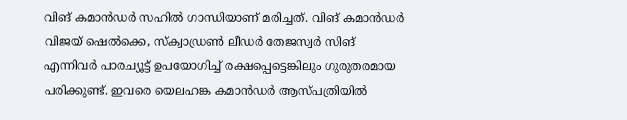വിങ് കമാൻഡർ സഹിൽ ഗാന്ധിയാണ് മരിച്ചത്. വിങ് കമാൻഡർ വിജയ് ഷെൽക്കെ, സ്ക്വാഡ്രൺ ലീഡർ തേജസ്വർ സിങ് എന്നിവർ പാരച്യൂട്ട് ഉപയോഗിച്ച് രക്ഷപ്പെട്ടെങ്കിലും ഗുരുതരമായ പരിക്കുണ്ട്. ഇവരെ യെലഹങ്ക കമാൻഡർ ആസ്പത്രിയിൽ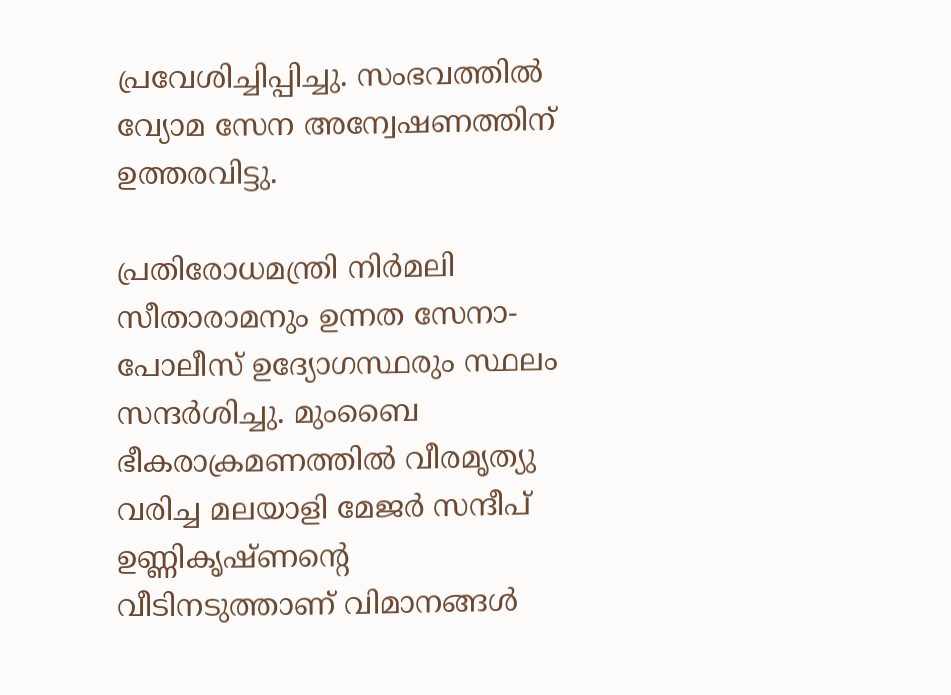പ്രവേശിച്ചിപ്പിച്ചു. സംഭവത്തിൽ വ്യോമ സേന അന്വേഷണത്തിന് ഉത്തരവിട്ടു.

പ്രതിരോധമന്ത്രി നിർമലി സീതാരാമനും ഉന്നത സേനാ-പോലീസ് ഉദ്യോഗസ്ഥരും സ്ഥലം സന്ദർശിച്ചു. മുംബൈ ഭീകരാക്രമണത്തിൽ വീരമൃത്യു വരിച്ച മലയാളി മേജർ സന്ദീപ് ഉണ്ണികൃഷ്ണന്റെ വീടിനടുത്താണ് വിമാനങ്ങൾ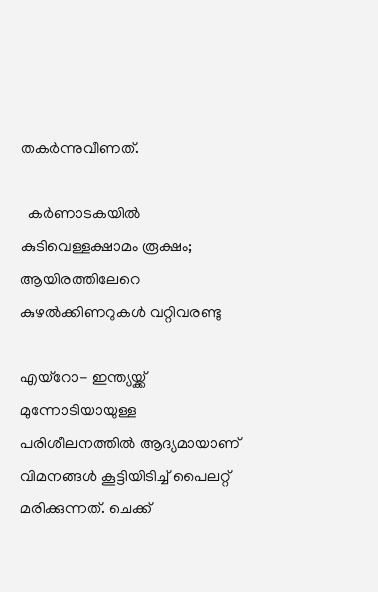തകർന്നുവീണത്.

  കർണാടകയിൽ കുടിവെള്ളക്ഷാമം രൂക്ഷം; ആയിരത്തിലേറെ കുഴൽക്കിണറുകൾ വറ്റിവരണ്ടു

എയ്‌റോ- ഇന്ത്യയ്ക്ക് മുന്നോടിയായുള്ള പരിശീലനത്തിൽ ആദ്യമായാണ് വിമനങ്ങൾ കൂട്ടിയിടിച്ച് പൈലറ്റ് മരിക്കുന്നത്. ചെക്ക്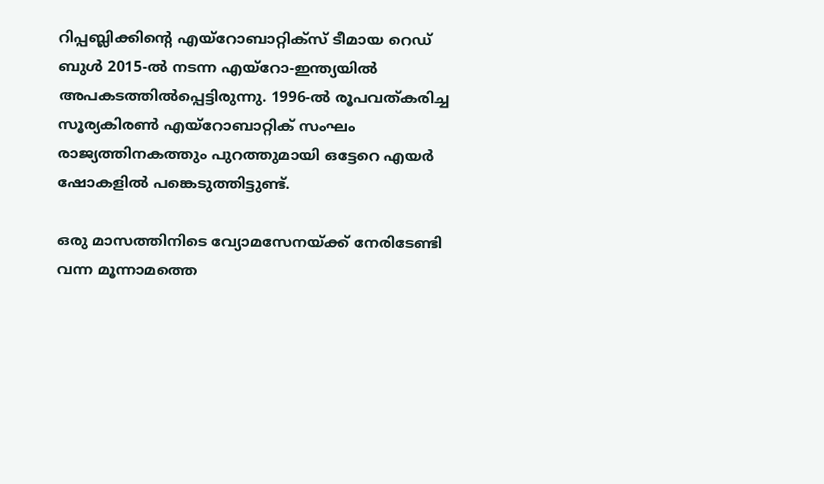റിപ്പബ്ലിക്കിന്റെ എയ്‌റോബാറ്റിക്‌സ് ടീമായ റെഡ് ബുൾ 2015-ൽ നടന്ന എയ്‌റോ-ഇന്ത്യയിൽ അപകടത്തിൽപ്പെട്ടിരുന്നു. 1996-ൽ രൂപവത്കരിച്ച സൂര്യകിരൺ എയ്‌റോബാറ്റിക് സംഘം രാജ്യത്തിനകത്തും പുറത്തുമായി ഒട്ടേറെ എയർ ഷോകളിൽ പങ്കെടുത്തിട്ടുണ്ട്.

ഒരു മാസത്തിനിടെ വ്യോമസേനയ്ക്ക് നേരിടേണ്ടി വന്ന മൂന്നാമത്തെ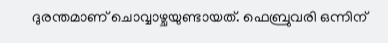ദുരന്തമാണ് ചൊവ്വാഴ്ചയുണ്ടായത്. ഫെബ്രുവരി ഒന്നിന്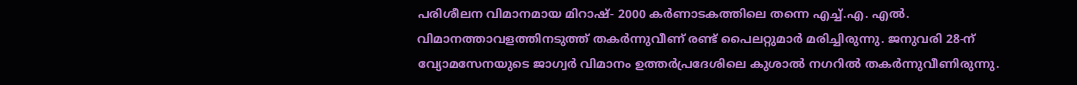പരിശീലന വിമാനമായ മിറാഷ്- 2000 കർണാടകത്തിലെ തന്നെ എച്ച്.എ. എൽ. വിമാനത്താവളത്തിനടുത്ത് തകർന്നുവീണ് രണ്ട് പൈലറ്റുമാർ മരിച്ചിരുന്നു. ജനുവരി 28-ന് വ്യോമസേനയുടെ ജാഗ്വർ വിമാനം ഉത്തർപ്രദേശിലെ കുശാൽ നഗറിൽ തകർന്നുവീണിരുന്നു.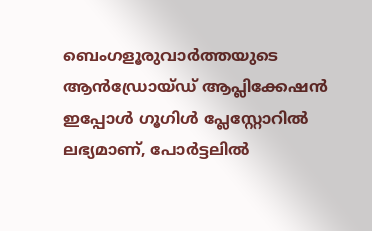ബെംഗളൂരുവാർത്തയുടെ ആൻഡ്രോയ്ഡ് ആപ്ലിക്കേഷൻ ഇപ്പോൾ ഗൂഗിൾ പ്ലേസ്റ്റോറിൽ ലഭ്യമാണ്, പോർട്ടലിൽ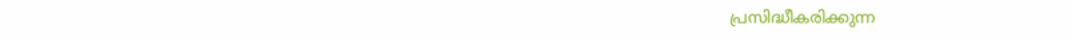പ്രസിദ്ധീകരിക്കുന്ന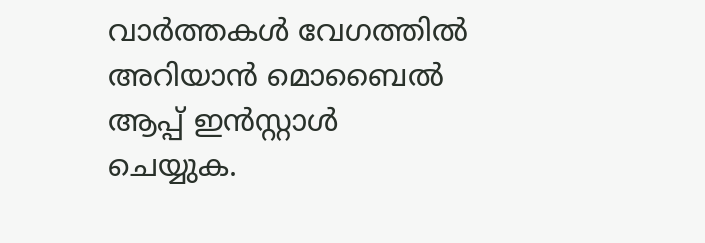വാർത്തകൾ വേഗത്തിൽ അറിയാൻ മൊബൈൽ ആപ്പ് ഇൻസ്റ്റാൾ ചെയ്യുക.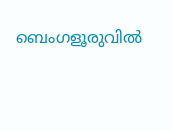ബെംഗളൂരുവിൽ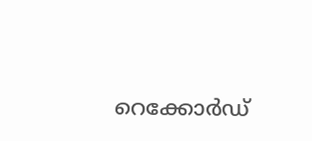റെക്കോർഡ്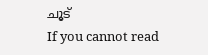ചൂട്
If you cannot read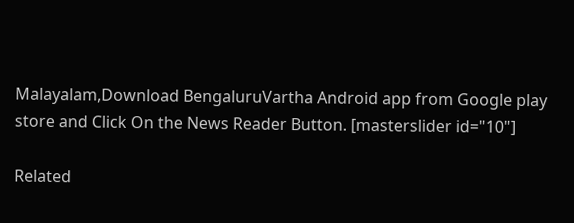Malayalam,Download BengaluruVartha Android app from Google play store and Click On the News Reader Button. [masterslider id="10"]

Related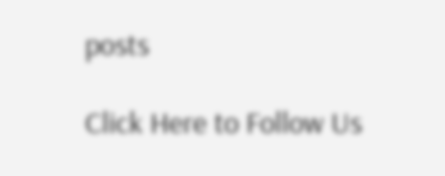posts

Click Here to Follow Us